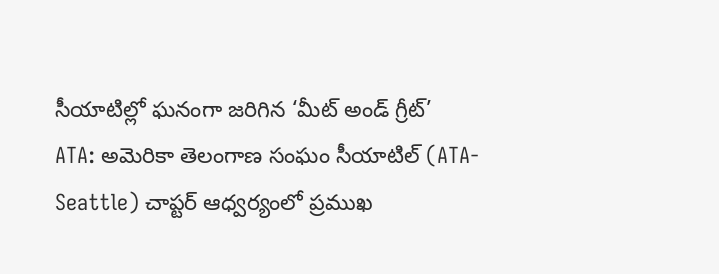సీయాటిల్లో ఘనంగా జరిగిన ‘మీట్ అండ్ గ్రీట్’
ATA: అమెరికా తెలంగాణ సంఘం సీయాటిల్ (ATA-Seattle) చాప్టర్ ఆధ్వర్యంలో ప్రముఖ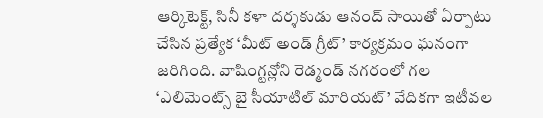ఆర్కిటెక్ట్, సినీ కళా దర్శకుడు ఆనంద్ సాయితో ఏర్పాటు చేసిన ప్రత్యేక ‘మీట్ అండ్ గ్రీట్’ కార్యక్రమం ఘనంగా జరిగింది. వాషింగ్టన్లోని రెడ్మండ్ నగరంలో గల ‘ఎలిమెంట్స్ బై సీయాటిల్ మారియట్’ వేదికగా ఇటీవల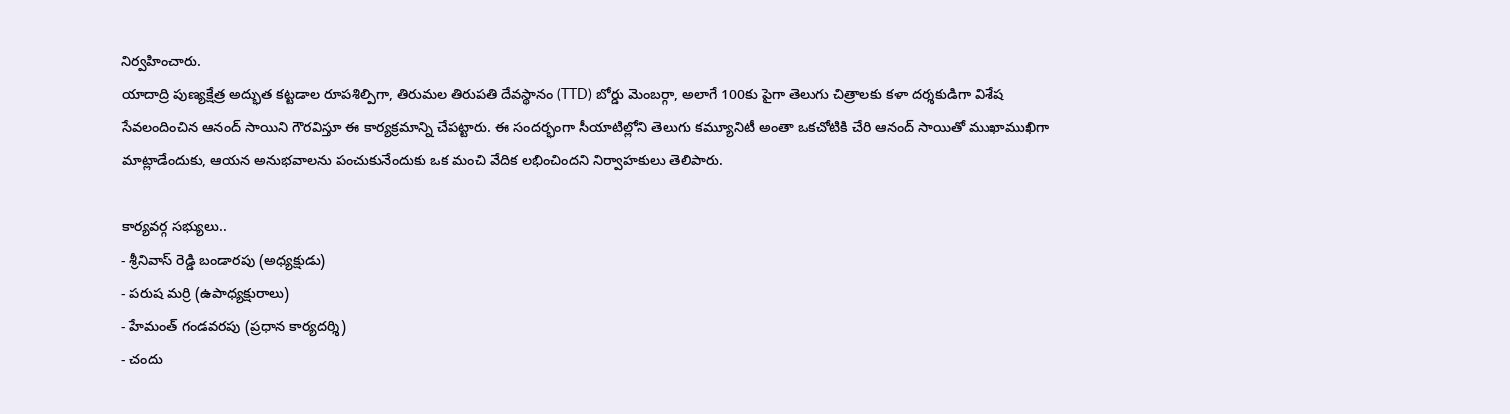నిర్వహించారు.
యాదాద్రి పుణ్యక్షేత్ర అద్భుత కట్టడాల రూపశిల్పిగా, తిరుమల తిరుపతి దేవస్థానం (TTD) బోర్డు మెంబర్గా, అలాగే 100కు పైగా తెలుగు చిత్రాలకు కళా దర్శకుడిగా విశేష సేవలందించిన ఆనంద్ సాయిని గౌరవిస్తూ ఈ కార్యక్రమాన్ని చేపట్టారు. ఈ సందర్భంగా సీయాటిల్లోని తెలుగు కమ్యూనిటీ అంతా ఒకచోటికి చేరి ఆనంద్ సాయితో ముఖాముఖిగా మాట్లాడేందుకు, ఆయన అనుభవాలను పంచుకునేందుకు ఒక మంచి వేదిక లభించిందని నిర్వాహకులు తెలిపారు.

కార్యవర్గ సభ్యులు..
- శ్రీనివాస్ రెడ్డి బండారపు (అధ్యక్షుడు)
- పరుష మర్రి (ఉపాధ్యక్షురాలు)
- హేమంత్ గండవరపు (ప్రధాన కార్యదర్శి)
- చందు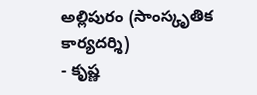అల్లిపురం (సాంస్కృతిక కార్యదర్శి)
- కృష్ణ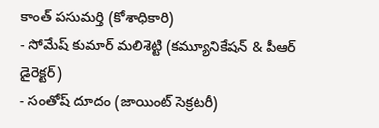కాంత్ పసుమర్తి (కోశాధికారి)
- సోమేష్ కుమార్ మలిశెట్టి (కమ్యూనికేషన్ & పీఆర్ డైరెక్టర్)
- సంతోష్ దూదం (జాయింట్ సెక్రటరీ)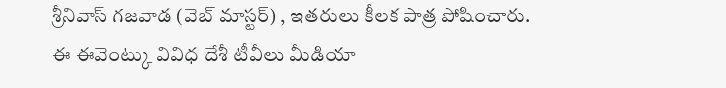శ్రీనివాస్ గజవాడ (వెబ్ మాస్టర్) , ఇతరులు కీలక పాత్ర పోషించారు. ఈ ఈవెంట్కు వివిధ దేశీ టీవీలు మీడియా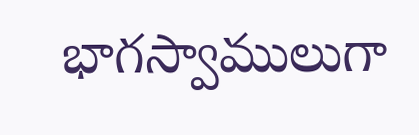భాగస్వాములుగా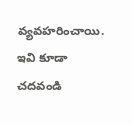వ్యవహరించాయి.
ఇవి కూడా చదవండి